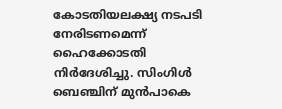കോടതിയലക്ഷ്യ നടപടി നേരിടണമെന്ന് ഹൈക്കോടതി നിർദേശിച്ചു. സിംഗിൾ ബെഞ്ചിന് മുൻപാകെ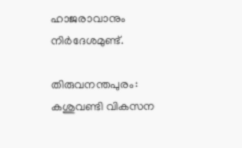ഹാജരാവാനും നിർദേശമുണ്ട്.

തിരുവനന്തപുരം: കശുവണ്ടി വികസന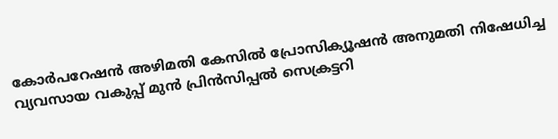കോര്‍പറേഷന്‍ അഴിമതി കേസില്‍ പ്രോസിക്യൂഷന്‍ അനുമതി നിഷേധിച്ച വ്യവസായ വകുപ്പ് മുന്‍ പ്രിന്‍സിപ്പല്‍ സെക്രട്ടറി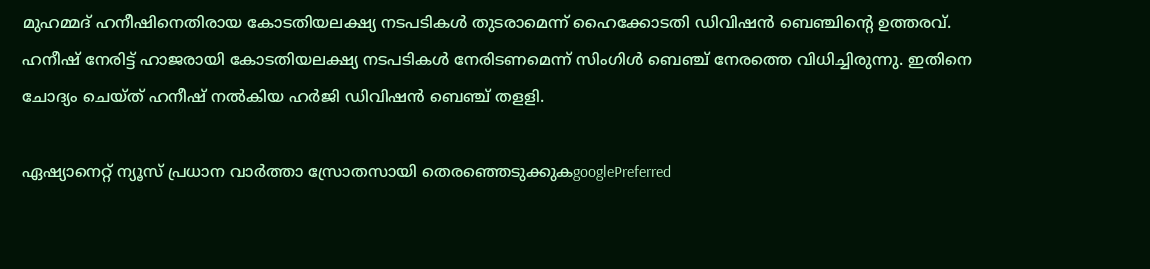മുഹമ്മദ് ഹനീഷിനെതിരായ കോടതിയലക്ഷ്യ നടപടികള്‍ തുടരാമെന്ന് ഹൈക്കോടതി ഡിവിഷന്‍ ബെഞ്ചിന്‍റെ ഉത്തരവ്. ഹനീഷ് നേരിട്ട് ഹാജരായി കോടതിയലക്ഷ്യ നടപടികള്‍ നേരിടണമെന്ന് സിംഗിള്‍ ബെഞ്ച് നേരത്തെ വിധിച്ചിരുന്നു. ഇതിനെ ചോദ്യം ചെയ്ത് ഹനീഷ് നല്‍കിയ ഹര്‍ജി ഡിവിഷന്‍ ബെഞ്ച് തളളി.

ഏഷ്യാനെറ്റ് ന്യൂസ് പ്രധാന വാർത്താ സ്രോതസായി തെരഞ്ഞെടുക്കുകgooglePreferred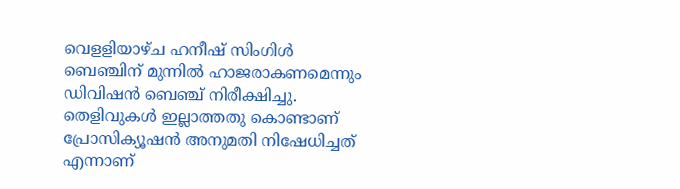വെളളിയാഴ്ച ഹനീഷ് സിംഗിള്‍ ബെഞ്ചിന് മുന്നില്‍ ഹാജരാകണമെന്നും ഡിവിഷന്‍ ബെഞ്ച് നിരീക്ഷിച്ചു. തെളിവുകള്‍ ഇല്ലാത്തതു കൊണ്ടാണ് പ്രോസിക്യൂഷന്‍ അനുമതി നിഷേധിച്ചത് എന്നാണ്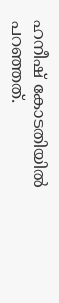ഹനീഷ് കോടതിയില്‍ പറഞ്ഞത്.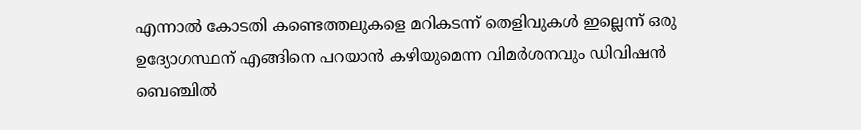എന്നാല്‍ കോടതി കണ്ടെത്തലുകളെ മറികടന്ന് തെളിവുകള്‍ ഇല്ലെന്ന് ഒരു ഉദ്യോഗസ്ഥന് എങ്ങിനെ പറയാന്‍ കഴിയുമെന്ന വിമര്‍ശനവും ഡിവിഷന്‍ ബെഞ്ചില്‍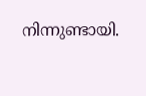നിന്നുണ്ടായി.